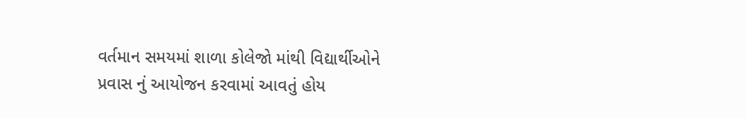વર્તમાન સમયમાં શાળા કોલેજો માંથી વિદ્યાર્થીઓને પ્રવાસ નું આયોજન કરવામાં આવતું હોય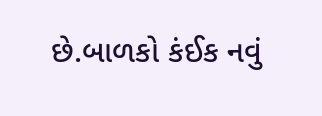છે.બાળકો કંઈક નવું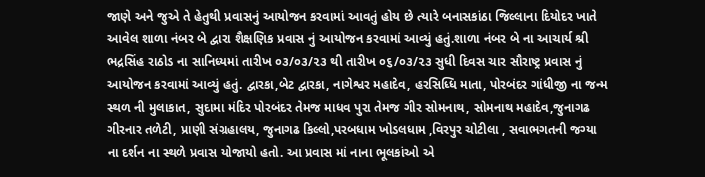જાણે અને જુએ તે હેતુથી પ્રવાસનું આયોજન કરવામાં આવતું હોય છે ત્યારે બનાસકાંઠા જિલ્લાના દિયોદર ખાતે આવેલ શાળા નંબર બે દ્વારા શૈક્ષણિક પ્રવાસ નું આયોજન કરવામાં આવ્યું હતું.શાળા નંબર બે ના આચાર્ય શ્રી ભદ્રસિંહ રાઠોડ ના સાનિધ્યમાં તારીખ ૦૩/૦૩/૨૩ થી તારીખ ૦૬/૦૩/૨૩ સુધી દિવસ ચાર સૌરાષ્ટ્ર પ્રવાસ નું આયોજન કરવામાં આવ્યું હતું. દ્વારકા,બેટ દ્વારકા, નાગેશ્વર મહાદેવ, હરસિધ્ધિ માતા, પોરબંદર ગાંધીજી ના જન્મ સ્થળ ની મુલાકાત, સુદામા મંદિર પોરબંદર તેમજ માધવ પુરા તેમજ ગીર સોમનાથ, સોમનાથ મહાદેવ,જુનાગઢ ગીરનાર તળેટી, પ્રાણી સંગ્રહાલય, જુનાગઢ કિલ્લો,પરબધામ ખોડલધામ ,વિરપુર ચોટીલા , સવાભગતની જગ્યા ના દર્શન ના સ્થળે પ્રવાસ યોજાયો હતો. આ પ્રવાસ માં નાના ભૂલકાંઓ એ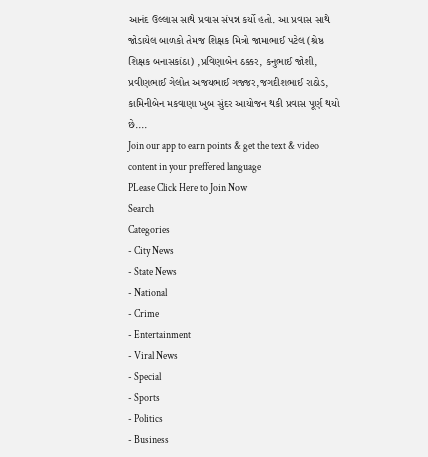આનંદ ઉલ્લાસ સાથે પ્રવાસ સંપન્ન કર્યો હતો. આ પ્રવાસ સાથે જોડાયેલ બાળકો તેમજ શિક્ષક મિત્રો જામાભાઈ પટેલ (શ્રેષ્ઠ શિક્ષક બનાસકાંઠા) ,પ્રવિણાબેન ઠક્કર, કનુભાઈ જોશી, પ્રવીણભાઈ ગેલોત અજયભાઈ ગજ્જર,જગદીશભાઈ રાઠોડ, કામિનીબેન મકવાણા ખુબ સુંદર આયોજન થકી પ્રવાસ પૂર્ણ થયો છે....
Join our app to earn points & get the text & video content in your preffered language
PLease Click Here to Join Now
Search
Categories
- City News
- State News
- National
- Crime
- Entertainment
- Viral News
- Special
- Sports
- Politics
- Business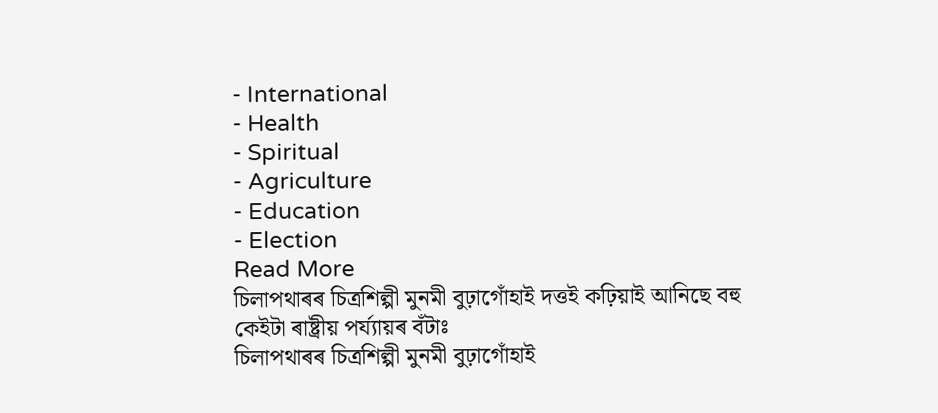- International
- Health
- Spiritual
- Agriculture
- Education
- Election
Read More
চিলাপথাৰৰ চিত্ৰশিল্পী মুনমী বুঢ়াগোঁহাই দত্তই কঢ়িয়াই আনিছে বহু কেইটা ৰাষ্ট্ৰীয় পৰ্য্যায়ৰ বঁটাঃ
চিলাপথাৰৰ চিত্ৰশিল্পী মুনমী বুঢ়াগোঁহাই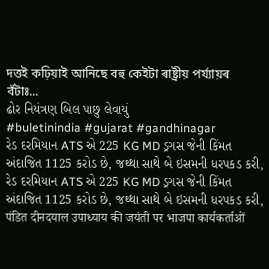দত্তই কঢ়িয়াই আনিছে বহু কেইটা ৰাষ্ট্ৰীয় পৰ্য্যায়ৰ বঁটাঃ...
ઢોર નિયંત્રણ બિલ પાછુ લેવાયું
#buletinindia #gujarat #gandhinagar
રેડ દરમિયાન ATS એ 225 KG MD ડ્રગસ જેની કિંમત અંદાજિત 1125 કરોડ છે, જથ્થા સાથે બે ઇસમની ધરપકડ કરી,
રેડ દરમિયાન ATS એ 225 KG MD ડ્રગસ જેની કિંમત અંદાજિત 1125 કરોડ છે, જથ્થા સાથે બે ઇસમની ધરપકડ કરી,
पंडित दीनदयाल उपाध्याय की जयंती पर भाजपा कार्यकर्ताओं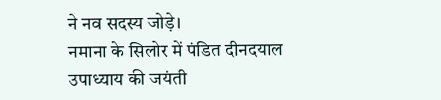ने नव सदस्य जोड़े।
नमाना के सिलोर में पंडित दीनदयाल उपाध्याय की जयंती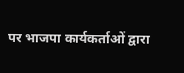पर भाजपा कार्यकर्ताओं द्वारा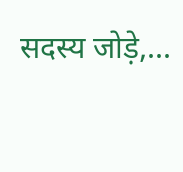सदस्य जोड़े,...